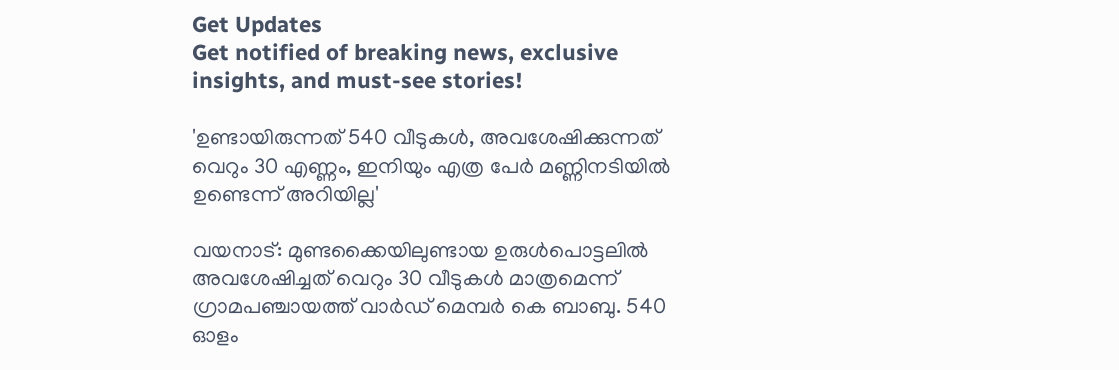Get Updates
Get notified of breaking news, exclusive insights, and must-see stories!

'ഉണ്ടായിരുന്നത് 540 വീടുകൾ, അവശേഷിക്കുന്നത് വെറും 30 എണ്ണം, ഇനിയും എത്ര പേർ മണ്ണിനടിയിൽ ഉണ്ടെന്ന് അറിയില്ല'

വയനാട്: മുണ്ടക്കൈയിലുണ്ടായ ഉരുൾപൊട്ടലിൽ അവശേഷിച്ചത് വെറും 30 വീടുകൾ മാത്രമെന്ന് ഗ്രാമപഞ്ചായത്ത് വാർഡ് മെമ്പർ കെ ബാബു. 540 ഓളം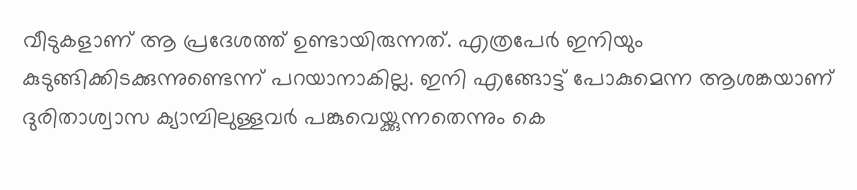വീടുകളാണ് ആ പ്രദേശത്ത് ഉണ്ടായിരുന്നത്. എത്രപേർ ഇനിയും കുടുങ്ങിക്കിടക്കുന്നുണ്ടെന്ന് പറയാനാകില്ല. ഇനി എങ്ങോട്ട് പോകുമെന്ന ആശങ്കയാണ് ദുരിതാശ്വാസ ക്യാമ്പിലുള്ളവർ പങ്കുവെയ്ക്കുന്നതെന്നും കെ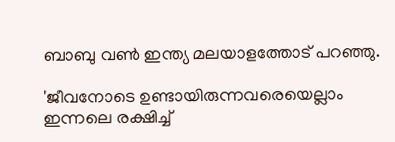ബാബു വൺ ഇന്ത്യ മലയാളത്തോട് പറഞ്ഞു.

'ജീവനോടെ ഉണ്ടായിരുന്നവരെയെല്ലാം ഇന്നലെ രക്ഷിച്ച്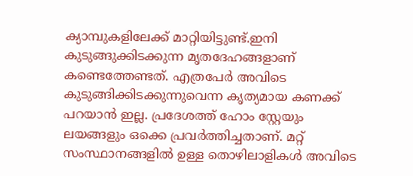ക്യാമ്പുകളിലേക്ക് മാറ്റിയിട്ടുണ്ട്.ഇനി കുടുങ്ങുക്കിടക്കുന്ന മൃതദേഹങ്ങളാണ് കണ്ടെത്തേണ്ടത്. എത്രപേർ അവിടെ കുടുങ്ങിക്കിടക്കുന്നുവെന്ന കൃത്യമായ കണക്ക് പറയാൻ ഇല്ല. പ്രദേശത്ത് ഹോം സ്റ്റേയും ലയങ്ങളും ഒക്കെ പ്രവർത്തിച്ചതാണ്. മറ്റ് സംസ്ഥാനങ്ങളിൽ ഉള്ള തൊഴിലാളികൾ അവിടെ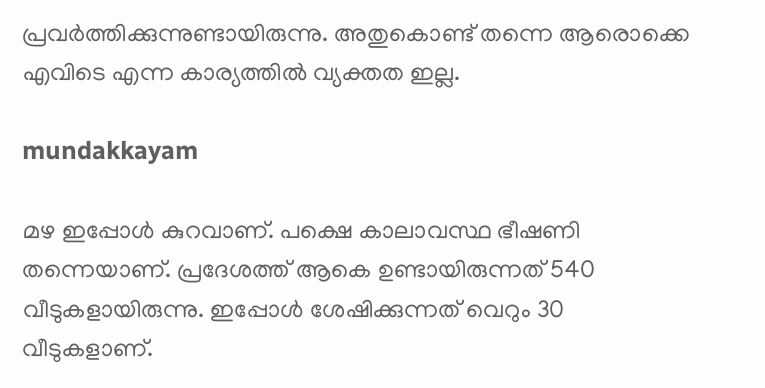പ്രവർത്തിക്കുന്നുണ്ടായിരുന്നു. അതുകൊണ്ട് തന്നെ ആരൊക്കെ എവിടെ എന്ന കാര്യത്തിൽ വ്യക്തത ഇല്ല.

mundakkayam

മഴ ഇപ്പോൾ കുറവാണ്. പക്ഷെ കാലാവസ്ഥ ഭീഷണി തന്നെയാണ്. പ്രദേശത്ത് ആകെ ഉണ്ടായിരുന്നത് 540 വീടുകളായിരുന്നു. ഇപ്പോൾ ശേഷിക്കുന്നത് വെറും 30 വീടുകളാണ്.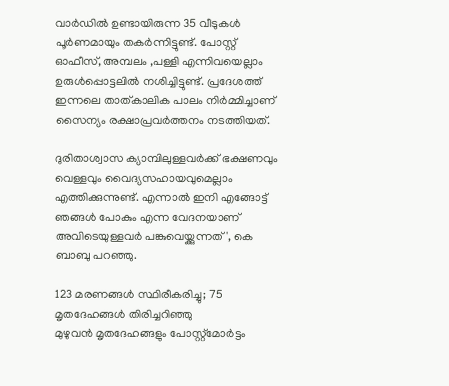വാർഡിൽ ഉണ്ടായിരുന്ന 35 വീടുകൾ പൂർണമായും തകർന്നിട്ടുണ്ട്. പോസ്റ്റ് ഓഫീസ്, അമ്പലം ,പള്ളി എന്നിവയെല്ലാം ഉരുൾപ്പൊട്ടലിൽ നശിച്ചിട്ടുണ്ട്. പ്രദേശത്ത് ഇന്നലെ താത്കാലിക പാലം നിർമ്മിച്ചാണ് സൈന്യം രക്ഷാപ്രവർത്തനം നടത്തിയത്.

ദുരിതാശ്വാസ ക്യാമ്പിലുള്ളവർക്ക് ഭക്ഷണവും വെള്ളവും വൈദ്യസഹായവുമെല്ലാം എത്തിക്കുന്നുണ്ട്. എന്നാൽ ഇനി എങ്ങോട്ട് ഞങ്ങൾ പോകും എന്ന വേദനയാണ് അവിടെയുള്ളവർ പങ്കുവെയ്ക്കുന്നത്', കെ ബാബു പറഞ്ഞു.

123 മരണങ്ങൾ സ്ഥിരീകരിച്ചു; 75 മൃതദേഹങ്ങൾ തിരിച്ചറിഞ്ഞു
മുഴുവൻ മൃതദേഹങ്ങളും പോസ്റ്റ്മോർട്ടം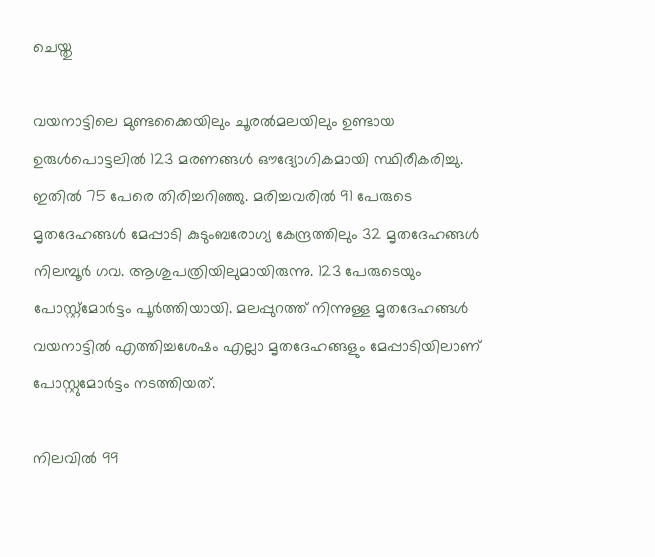ചെയ്തു

വയനാട്ടിലെ മുണ്ടക്കൈയിലും ചൂരൽമലയിലും ഉണ്ടായ ഉരുൾപൊട്ടലിൽ 123 മരണങ്ങൾ ഔദ്യോഗികമായി സ്ഥിരീകരിച്ചു. ഇതിൽ 75 പേരെ തിരിച്ചറിഞ്ഞു. മരിച്ചവരിൽ 91 പേരുടെ മൃതദേഹങ്ങൾ മേപ്പാടി കുടുംബരോഗ്യ കേന്ദ്രത്തിലും 32 മൃതദേഹങ്ങൾ നിലമ്പൂർ ഗവ. ആശുപത്രിയിലുമായിരുന്നു. 123 പേരുടെയും പോസ്റ്റ്മോർട്ടം പൂർത്തിയായി. മലപ്പുറത്ത് നിന്നുള്ള മൃതദേഹങ്ങൾ വയനാട്ടിൽ എത്തിച്ചശേഷം എല്ലാ മൃതദേഹങ്ങളും മേപ്പാടിയിലാണ് പോസ്റ്റുമോർട്ടം നടത്തിയത്.

നിലവിൽ 99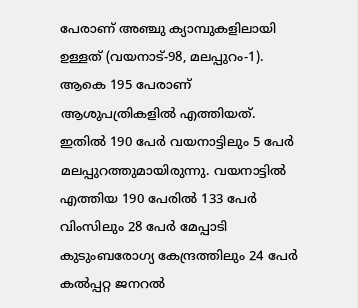പേരാണ് അഞ്ചു ക്യാമ്പുകളിലായി ഉള്ളത് (വയനാട്-98, മലപ്പുറം-1).
ആകെ 195 പേരാണ് ആശുപത്രികളിൽ എത്തിയത്. ഇതിൽ 190 പേർ വയനാട്ടിലും 5 പേർ മലപ്പുറത്തുമായിരുന്നു. വയനാട്ടിൽ എത്തിയ 190 പേരിൽ 133 പേർ വിംസിലും 28 പേർ മേപ്പാടി കുടുംബരോഗ്യ കേന്ദ്രത്തിലും 24 പേർ കൽപ്പറ്റ ജനറൽ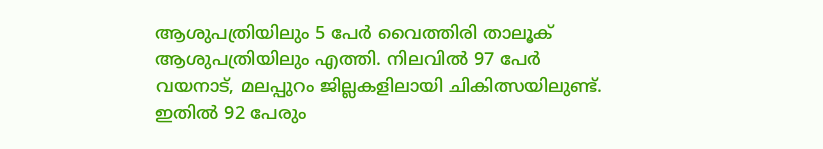ആശുപത്രിയിലും 5 പേർ വൈത്തിരി താലൂക് ആശുപത്രിയിലും എത്തി. നിലവിൽ 97 പേർ വയനാട്, മലപ്പുറം ജില്ലകളിലായി ചികിത്സയിലുണ്ട്. ഇതിൽ 92 പേരും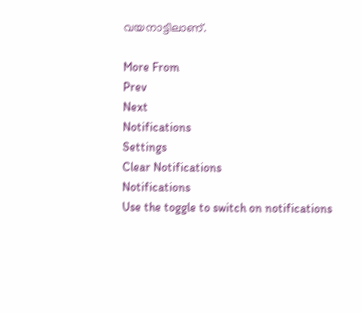വയനാട്ടിലാണ്.

More From
Prev
Next
Notifications
Settings
Clear Notifications
Notifications
Use the toggle to switch on notifications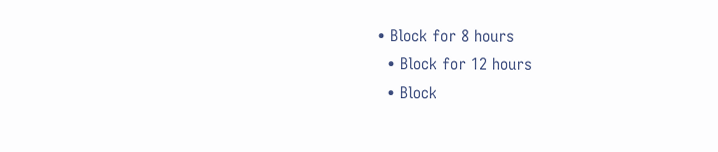• Block for 8 hours
  • Block for 12 hours
  • Block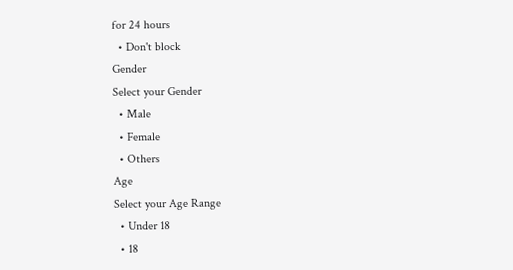for 24 hours
  • Don't block
Gender
Select your Gender
  • Male
  • Female
  • Others
Age
Select your Age Range
  • Under 18
  • 18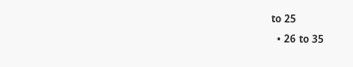to 25
  • 26 to 35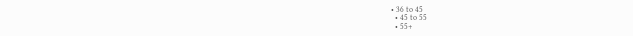• 36 to 45
  • 45 to 55
  • 55+